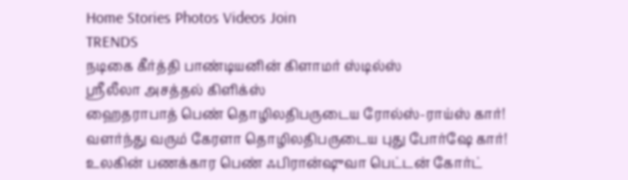Home Stories Photos Videos Join
TRENDS
நடிகை கீர்த்தி பாண்டியனின் கிளாமர் ஸ்டில்ஸ்
ஸ்ரீலீலா அசத்தல் கிளிக்ஸ்
ஹைதராபாத் பெண் தொழிலதிபருடைய ரோல்ஸ்-ராய்ஸ் கார்!
வளர்ந்து வரும் கேரளா தொழிலதிபருடைய புது போர்ஷே கார்!
உலகின் பணக்கார பெண் ஃபிரான்ஷுவா பெட்டன் கோர்ட்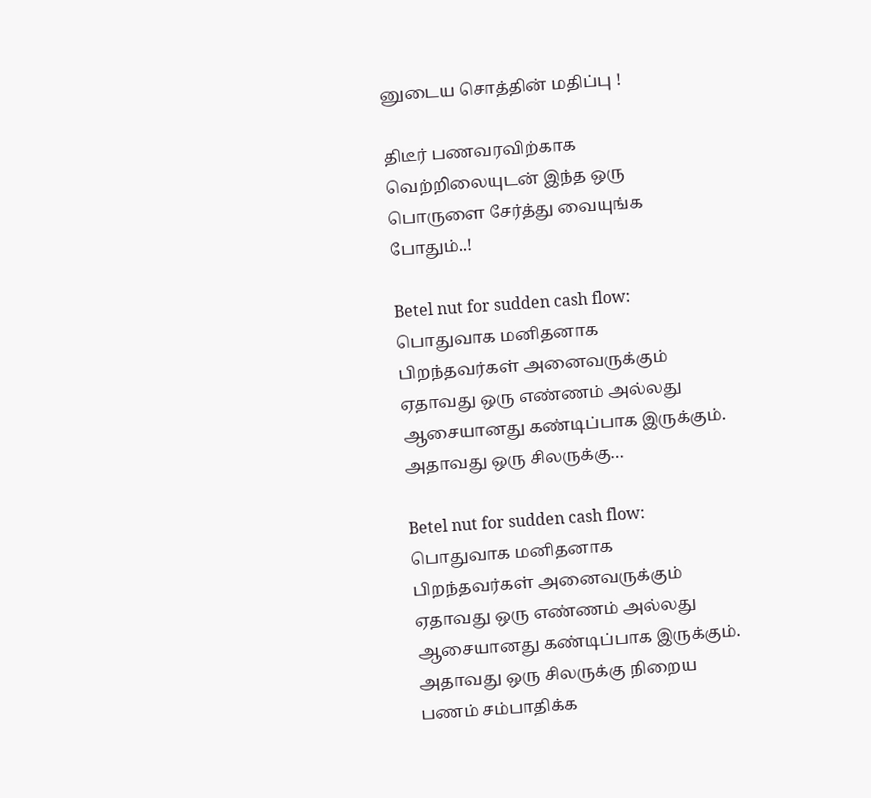னுடைய சொத்தின் மதிப்பு !

திடீர் பணவரவிற்காக வெற்றிலையுடன் இந்த ஒரு பொருளை சேர்த்து வையுங்க போதும்..!

Betel nut for sudden cash flow: பொதுவாக மனிதனாக பிறந்தவர்கள் அனைவருக்கும் ஏதாவது ஒரு எண்ணம் அல்லது ஆசையானது கண்டிப்பாக இருக்கும். அதாவது ஒரு சிலருக்கு…

Betel nut for sudden cash flow: பொதுவாக மனிதனாக பிறந்தவர்கள் அனைவருக்கும் ஏதாவது ஒரு எண்ணம் அல்லது ஆசையானது கண்டிப்பாக இருக்கும். அதாவது ஒரு சிலருக்கு நிறைய பணம் சம்பாதிக்க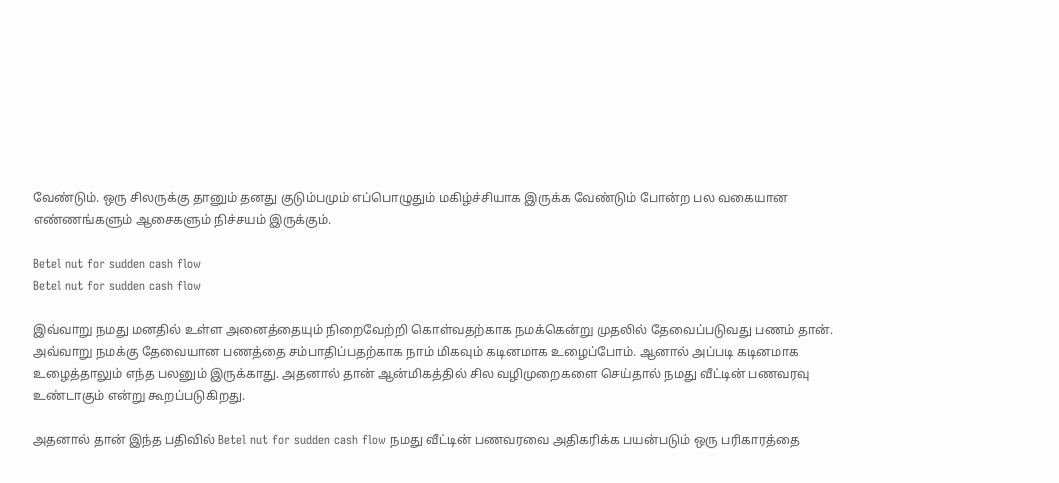வேண்டும். ஒரு சிலருக்கு தானும் தனது குடும்பமும் எப்பொழுதும் மகிழ்ச்சியாக இருக்க வேண்டும் போன்ற பல வகையான எண்ணங்களும் ஆசைகளும் நிச்சயம் இருக்கும்.

Betel nut for sudden cash flow
Betel nut for sudden cash flow

இவ்வாறு நமது மனதில் உள்ள அனைத்தையும் நிறைவேற்றி கொள்வதற்காக நமக்கென்று முதலில் தேவைப்படுவது பணம் தான். அவ்வாறு நமக்கு தேவையான பணத்தை சம்பாதிப்பதற்காக நாம் மிகவும் கடினமாக உழைப்போம். ஆனால் அப்படி கடினமாக உழைத்தாலும் எந்த பலனும் இருக்காது. அதனால் தான் ஆன்மிகத்தில் சில வழிமுறைகளை செய்தால் நமது வீட்டின் பணவரவு உண்டாகும் என்று கூறப்படுகிறது.

அதனால் தான் இந்த பதிவில் Betel nut for sudden cash flow நமது வீட்டின் பணவரவை அதிகரிக்க பயன்படும் ஒரு பரிகாரத்தை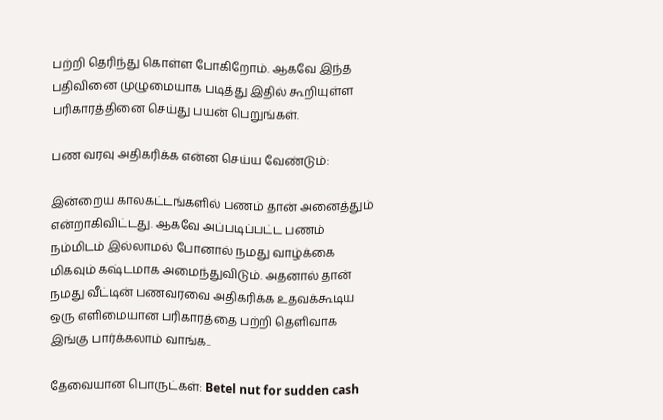பற்றி தெரிந்து கொள்ள போகிறோம். ஆகவே இந்த பதிவினை முழுமையாக படித்து இதில் கூறியுள்ள பரிகாரத்தினை செய்து பயன் பெறுங்கள்.

பண வரவு அதிகரிக்க என்ன செய்ய வேண்டும்:

இன்றைய காலகட்டங்களில் பணம் தான் அனைத்தும் என்றாகிவிட்டது. ஆகவே அப்படிப்பட்ட பணம் நம்மிடம் இல்லாமல் போனால் நமது வாழ்க்கை மிகவும் கஷ்டமாக அமைந்துவிடும். அதனால் தான் நமது வீட்டின் பணவரவை அதிகரிக்க உதவக்கூடிய ஒரு எளிமையான பரிகாரத்தை பற்றி தெளிவாக இங்கு பார்க்கலாம் வாங்க..

தேவையான பொருட்கள்: Betel nut for sudden cash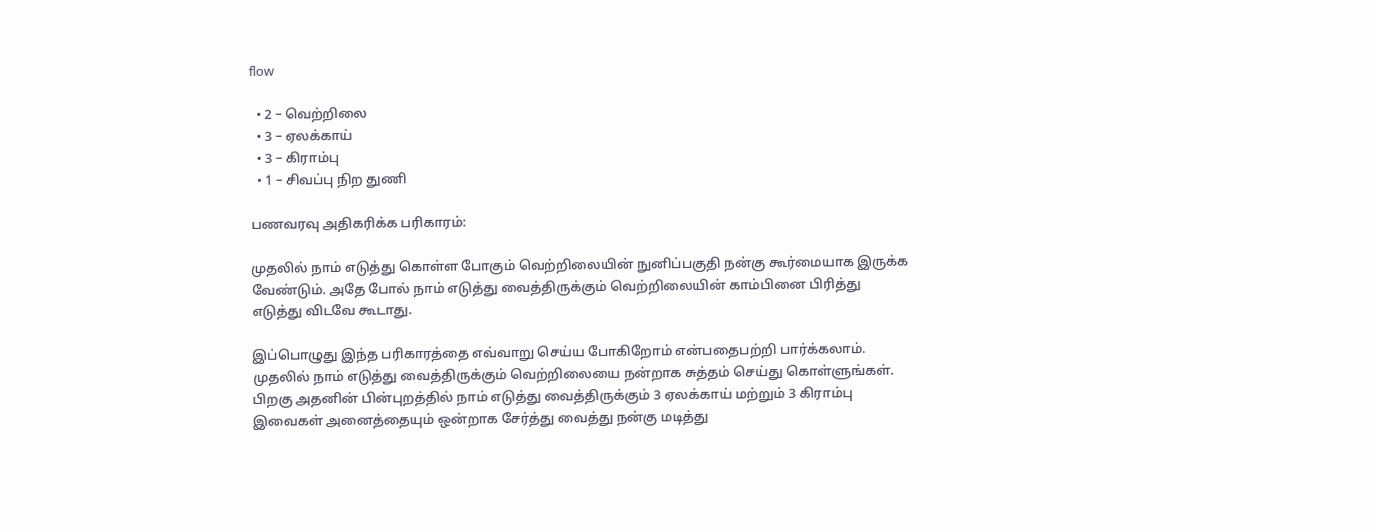flow

  • 2 – வெற்றிலை
  • 3 – ஏலக்காய்
  • 3 – கிராம்பு
  • 1 – சிவப்பு நிற துணி

பணவரவு அதிகரிக்க பரிகாரம்:

முதலில் நாம் எடுத்து கொள்ள போகும் வெற்றிலையின் நுனிப்பகுதி நன்கு கூர்மையாக இருக்க வேண்டும். அதே போல் நாம் எடுத்து வைத்திருக்கும் வெற்றிலையின் காம்பினை பிரித்து எடுத்து விடவே கூடாது.

இப்பொழுது இந்த பரிகாரத்தை எவ்வாறு செய்ய போகிறோம் என்பதைபற்றி பார்க்கலாம். முதலில் நாம் எடுத்து வைத்திருக்கும் வெற்றிலையை நன்றாக சுத்தம் செய்து கொள்ளுங்கள். பிறகு அதனின் பின்புறத்தில் நாம் எடுத்து வைத்திருக்கும் 3 ஏலக்காய் மற்றும் 3 கிராம்பு இவைகள் அனைத்தையும் ஒன்றாக சேர்த்து வைத்து நன்கு மடித்து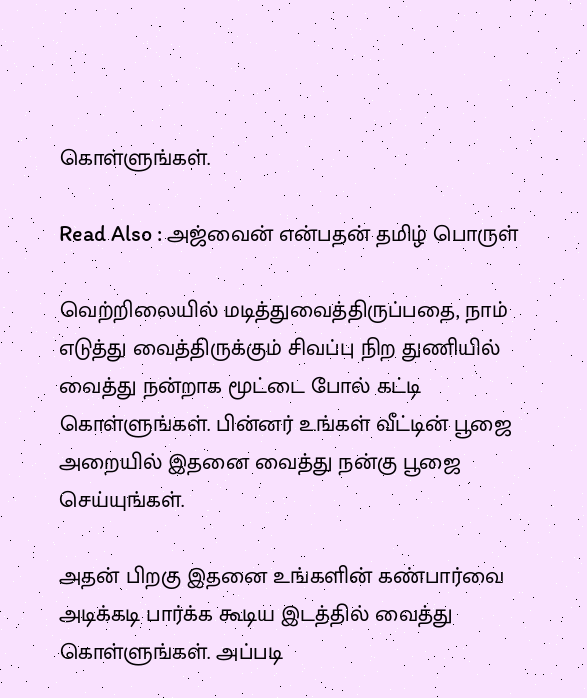கொள்ளுங்கள்.

Read Also : அஜ்வைன் என்பதன் தமிழ் பொருள்

வெற்றிலையில் மடித்துவைத்திருப்பதை, நாம் எடுத்து வைத்திருக்கும் சிவப்பு நிற துணியில் வைத்து நன்றாக மூட்டை போல் கட்டி கொள்ளுங்கள். பின்னர் உங்கள் வீட்டின் பூஜை அறையில் இதனை வைத்து நன்கு பூஜை செய்யுங்கள்.

அதன் பிறகு இதனை உங்களின் கண்பார்வை அடிக்கடி பார்க்க கூடிய இடத்தில் வைத்து கொள்ளுங்கள். அப்படி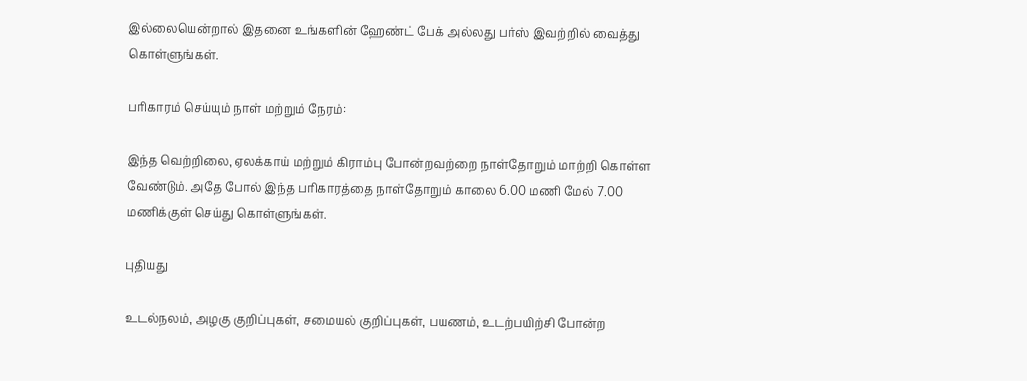இல்லையென்றால் இதனை உங்களின் ஹேண்ட் பேக் அல்லது பர்ஸ் இவற்றில் வைத்து கொள்ளுங்கள்.

பரிகாரம் செய்யும் நாள் மற்றும் நேரம்:

இந்த வெற்றிலை, ஏலக்காய் மற்றும் கிராம்பு போன்றவற்றை நாள்தோறும் மாற்றி கொள்ள வேண்டும். அதே போல் இந்த பரிகாரத்தை நாள்தோறும் காலை 6.00 மணி மேல் 7.00 மணிக்குள் செய்து கொள்ளுங்கள்.

புதியது

உடல்நலம், அழகு குறிப்புகள், சமையல் குறிப்புகள், பயணம், உடற்பயிற்சி போன்ற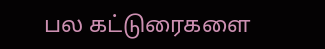பல கட்டுரைகளை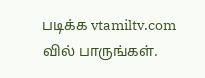படிக்க vtamiltv.com வில் பாருங்கள்.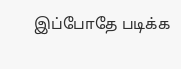இப்போதே படிக்க